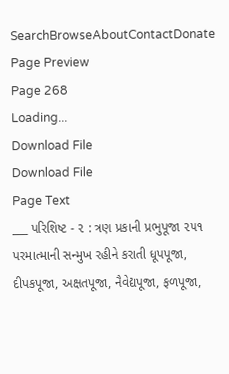SearchBrowseAboutContactDonate
Page Preview
Page 268
Loading...
Download File
Download File
Page Text
___ પરિશિષ્ટ - ૨ : ત્રણ પ્રકાની પ્રભુપૂજા ૨૫૧ પરમાત્માની સન્મુખ રહીને કરાતી ધૂપપૂજા, દીપકપૂજા, અક્ષતપૂજા, નૈવેદ્યપૂજા, ફળપૂજા,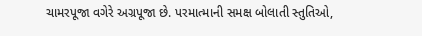ચામરપૂજા વગેરે અગ્રપૂજા છે. પરમાત્માની સમક્ષ બોલાતી સ્તુતિઓ,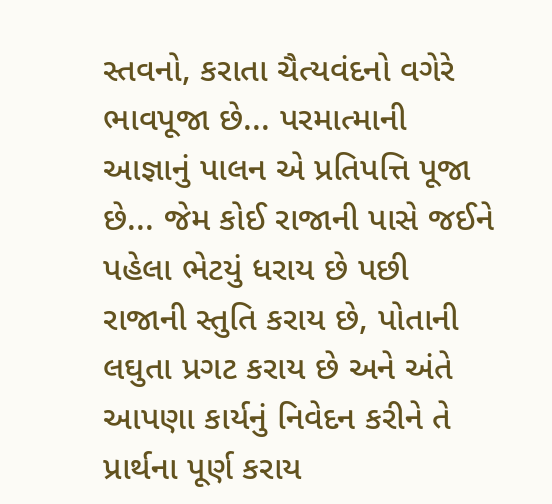સ્તવનો, કરાતા ચૈત્યવંદનો વગેરે ભાવપૂજા છે... પરમાત્માની આજ્ઞાનું પાલન એ પ્રતિપત્તિ પૂજા છે... જેમ કોઈ રાજાની પાસે જઈને પહેલા ભેટયું ધરાય છે પછી રાજાની સ્તુતિ કરાય છે, પોતાની લઘુતા પ્રગટ કરાય છે અને અંતે આપણા કાર્યનું નિવેદન કરીને તે પ્રાર્થના પૂર્ણ કરાય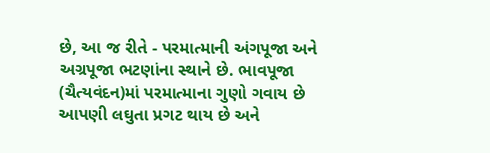છે, આ જ રીતે - પરમાત્માની અંગપૂજા અને અગ્રપૂજા ભટણાંના સ્થાને છે. ભાવપૂજા (ચૈત્યવંદન)માં પરમાત્માના ગુણો ગવાય છે આપણી લઘુતા પ્રગટ થાય છે અને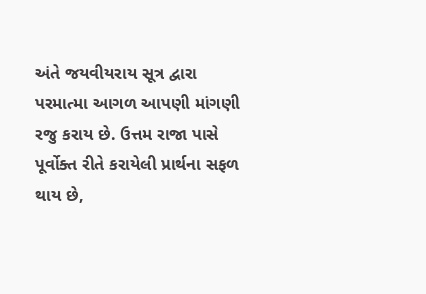અંતે જયવીયરાય સૂત્ર દ્વારા પરમાત્મા આગળ આપણી માંગણી રજુ કરાય છે. ઉત્તમ રાજા પાસે પૂર્વોક્ત રીતે કરાયેલી પ્રાર્થના સફળ થાય છે,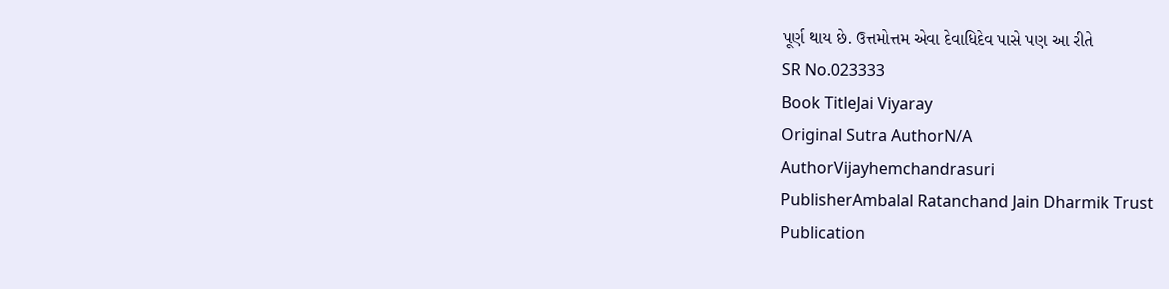પૂર્ણ થાય છે. ઉત્તમોત્તમ એવા દેવાધિદેવ પાસે પણ આ રીતે
SR No.023333
Book TitleJai Viyaray
Original Sutra AuthorN/A
AuthorVijayhemchandrasuri
PublisherAmbalal Ratanchand Jain Dharmik Trust
Publication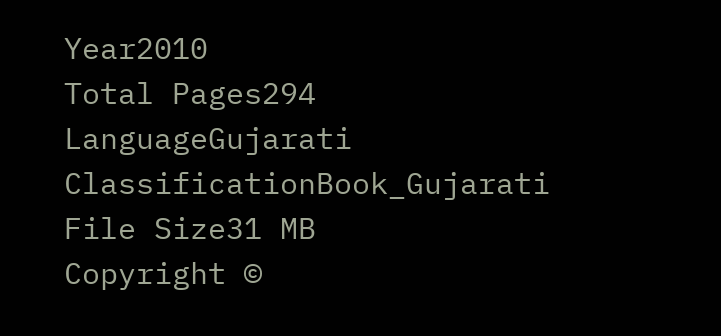Year2010
Total Pages294
LanguageGujarati
ClassificationBook_Gujarati
File Size31 MB
Copyright ©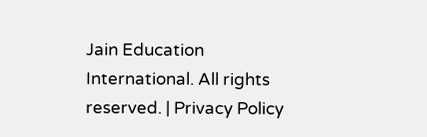Jain Education International. All rights reserved. | Privacy Policy